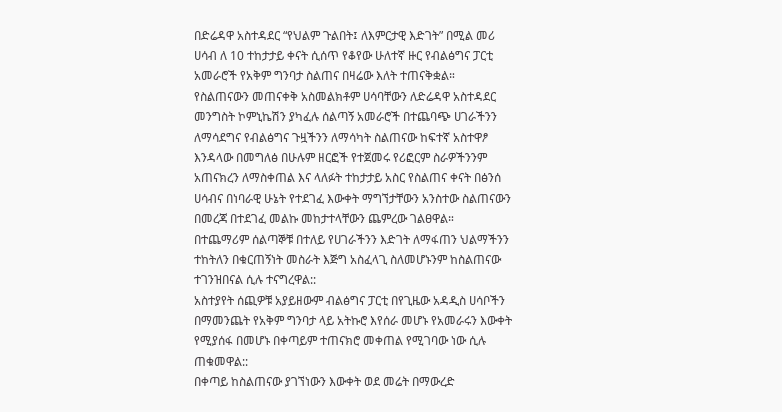በድሬዳዋ አስተዳደር “የህልም ጉልበት፤ ለእምርታዊ እድገት” በሚል መሪ ሀሳብ ለ 10 ተከታታይ ቀናት ሲሰጥ የቆየው ሁለተኛ ዙር የብልፅግና ፓርቲ አመራሮች የአቅም ግንባታ ስልጠና በዛሬው እለት ተጠናቅቋል።
የስልጠናውን መጠናቀቅ አስመልክቶም ሀሳባቸውን ለድሬዳዋ አስተዳደር መንግስት ኮምኒኬሽን ያካፈሉ ሰልጣኝ አመራሮች በተጨባጭ ሀገራችንን ለማሳደግና የብልፅግና ጉዟችንን ለማሳካት ስልጠናው ከፍተኛ አስተዋፆ እንዳላው በመግለፅ በሁሉም ዘርፎች የተጀመሩ የሪፎርም ስራዎችንንም አጠናክረን ለማስቀጠል እና ላለፉት ተከታታይ አስር የስልጠና ቀናት በፅንሰ ሀሳብና በነባራዊ ሁኔት የተደገፈ እውቀት ማግኘታቸውን አንስተው ስልጠናውን በመረጃ በተደገፈ መልኩ መከታተላቸውን ጨምረው ገልፀዋል።
በተጨማሪም ሰልጣኞቹ በተለይ የሀገራችንን እድገት ለማፋጠን ህልማችንን ተከትለን በቁርጠኝነት መስራት እጅግ አስፈላጊ ስለመሆኑንም ከስልጠናው ተገንዝበናል ሲሉ ተናግረዋል::
አስተያየት ሰጪዎቹ አያይዘውም ብልፅግና ፓርቲ በየጊዜው አዳዲስ ሀሳቦችን በማመንጨት የአቅም ግንባታ ላይ አትኩሮ እየሰራ መሆኑ የአመራሩን እውቀት የሚያሰፋ በመሆኑ በቀጣይም ተጠናክሮ መቀጠል የሚገባው ነው ሲሉ ጠቁመዋል::
በቀጣይ ከስልጠናው ያገኘነውን እውቀት ወደ መሬት በማውረድ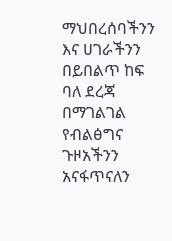ማህበረሰባችንን እና ሀገራችንን በይበልጥ ከፍ ባለ ደረጃ በማገልገል የብልፅግና ጉዞአችንን አናፋጥናለን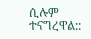ሲሉም ተናግረዋል::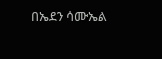በኤደን ሳሙኤል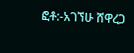ፎቶ:-አገኘሁ ሸዋረጋ